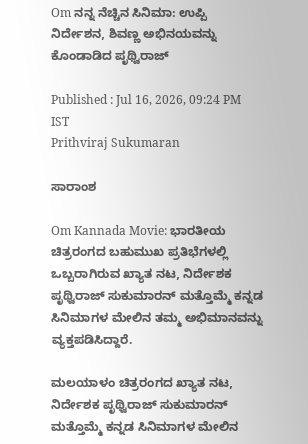Om ನನ್ನ ನೆಚ್ಚಿನ ಸಿನಿಮಾ: ಉಪ್ಪಿ ನಿರ್ದೇಶನ, ಶಿವಣ್ಣ ಅಭಿನಯವನ್ನು ಕೊಂಡಾಡಿದ ಪೃಥ್ವಿರಾಜ್

Published : Jul 16, 2026, 09:24 PM IST
Prithviraj Sukumaran

ಸಾರಾಂಶ

Om Kannada Movie: ಭಾರತೀಯ ಚಿತ್ರರಂಗದ ಬಹುಮುಖ ಪ್ರತಿಭೆಗಳಲ್ಲಿ ಒಬ್ಬರಾಗಿರುವ ಖ್ಯಾತ ನಟ, ನಿರ್ದೇಶಕ ಪೃಥ್ವಿರಾಜ್ ಸುಕುಮಾರನ್ ಮತ್ತೊಮ್ಮೆ ಕನ್ನಡ ಸಿನಿಮಾಗಳ ಮೇಲಿನ ತಮ್ಮ ಅಭಿಮಾನವನ್ನು ವ್ಯಕ್ತಪಡಿಸಿದ್ದಾರೆ.

ಮಲಯಾಳಂ ಚಿತ್ರರಂಗದ ಖ್ಯಾತ ನಟ, ನಿರ್ದೇಶಕ ಪೃಥ್ವಿರಾಜ್ ಸುಕುಮಾರನ್ ಮತ್ತೊಮ್ಮೆ ಕನ್ನಡ ಸಿನಿಮಾಗಳ ಮೇಲಿನ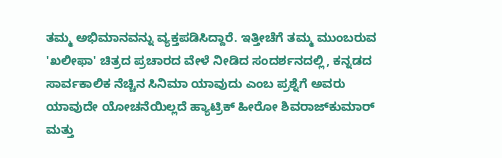ತಮ್ಮ ಅಭಿಮಾನವನ್ನು ವ್ಯಕ್ತಪಡಿಸಿದ್ದಾರೆ. ಇತ್ತೀಚೆಗೆ ತಮ್ಮ ಮುಂಬರುವ 'ಖಲೀಫಾ' ಚಿತ್ರದ ಪ್ರಚಾರದ ವೇಳೆ ನೀಡಿದ ಸಂದರ್ಶನದಲ್ಲಿ, ಕನ್ನಡದ ಸಾರ್ವಕಾಲಿಕ ನೆಚ್ಚಿನ ಸಿನಿಮಾ ಯಾವುದು ಎಂಬ ಪ್ರಶ್ನೆಗೆ ಅವರು ಯಾವುದೇ ಯೋಚನೆಯಿಲ್ಲದೆ ಹ್ಯಾಟ್ರಿಕ್ ಹೀರೋ ಶಿವರಾಜ್‌ಕುಮಾರ್ ಮತ್ತು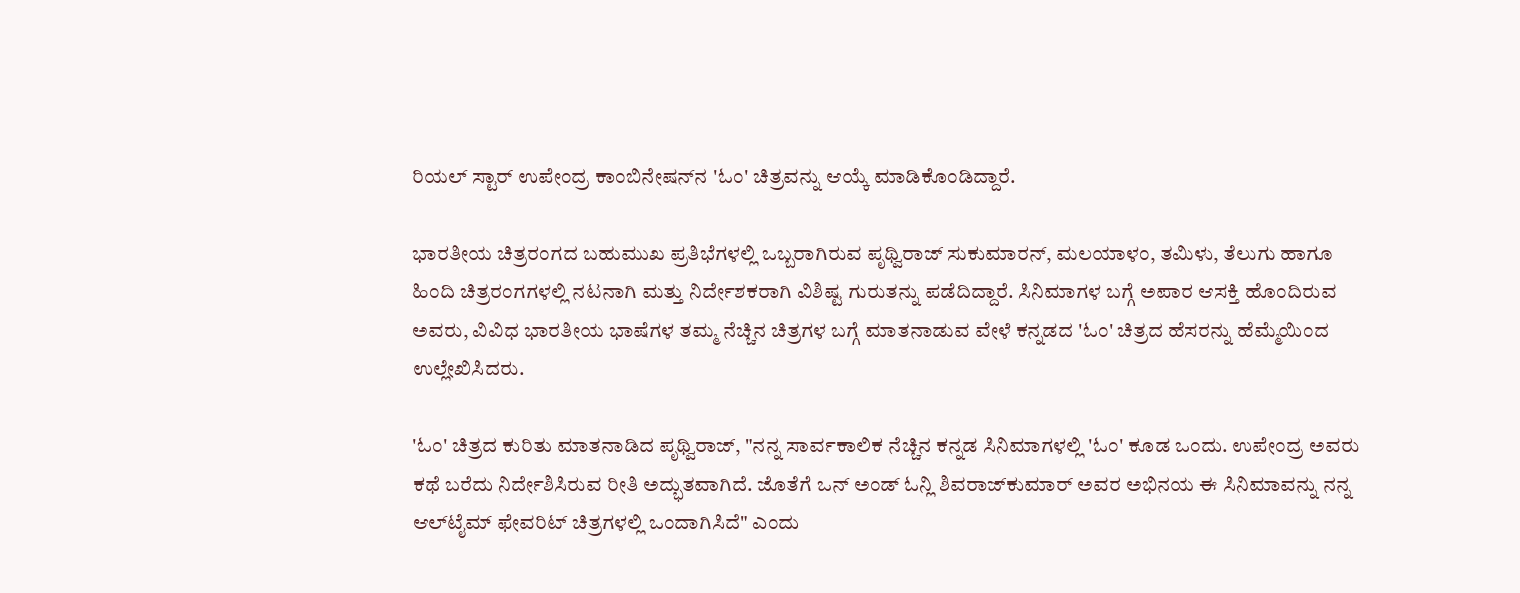ರಿಯಲ್ ಸ್ಟಾರ್ ಉಪೇಂದ್ರ ಕಾಂಬಿನೇಷನ್‌ನ 'ಓಂ' ಚಿತ್ರವನ್ನು ಆಯ್ಕೆ ಮಾಡಿಕೊಂಡಿದ್ದಾರೆ.

ಭಾರತೀಯ ಚಿತ್ರರಂಗದ ಬಹುಮುಖ ಪ್ರತಿಭೆಗಳಲ್ಲಿ ಒಬ್ಬರಾಗಿರುವ ಪೃಥ್ವಿರಾಜ್ ಸುಕುಮಾರನ್, ಮಲಯಾಳಂ, ತಮಿಳು, ತೆಲುಗು ಹಾಗೂ ಹಿಂದಿ ಚಿತ್ರರಂಗಗಳಲ್ಲಿ ನಟನಾಗಿ ಮತ್ತು ನಿರ್ದೇಶಕರಾಗಿ ವಿಶಿಷ್ಟ ಗುರುತನ್ನು ಪಡೆದಿದ್ದಾರೆ. ಸಿನಿಮಾಗಳ ಬಗ್ಗೆ ಅಪಾರ ಆಸಕ್ತಿ ಹೊಂದಿರುವ ಅವರು, ವಿವಿಧ ಭಾರತೀಯ ಭಾಷೆಗಳ ತಮ್ಮ ನೆಚ್ಚಿನ ಚಿತ್ರಗಳ ಬಗ್ಗೆ ಮಾತನಾಡುವ ವೇಳೆ ಕನ್ನಡದ 'ಓಂ' ಚಿತ್ರದ ಹೆಸರನ್ನು ಹೆಮ್ಮೆಯಿಂದ ಉಲ್ಲೇಖಿಸಿದರು.

'ಓಂ' ಚಿತ್ರದ ಕುರಿತು ಮಾತನಾಡಿದ ಪೃಥ್ವಿರಾಜ್, "ನನ್ನ ಸಾರ್ವಕಾಲಿಕ ನೆಚ್ಚಿನ ಕನ್ನಡ ಸಿನಿಮಾಗಳಲ್ಲಿ 'ಓಂ' ಕೂಡ ಒಂದು. ಉಪೇಂದ್ರ ಅವರು ಕಥೆ ಬರೆದು ನಿರ್ದೇಶಿಸಿರುವ ರೀತಿ ಅದ್ಭುತವಾಗಿದೆ. ಜೊತೆಗೆ ಒನ್ ಅಂಡ್ ಓನ್ಲಿ ಶಿವರಾಜ್‌ಕುಮಾರ್ ಅವರ ಅಭಿನಯ ಈ ಸಿನಿಮಾವನ್ನು ನನ್ನ ಆಲ್‌ಟೈಮ್ ಫೇವರಿಟ್ ಚಿತ್ರಗಳಲ್ಲಿ ಒಂದಾಗಿಸಿದೆ" ಎಂದು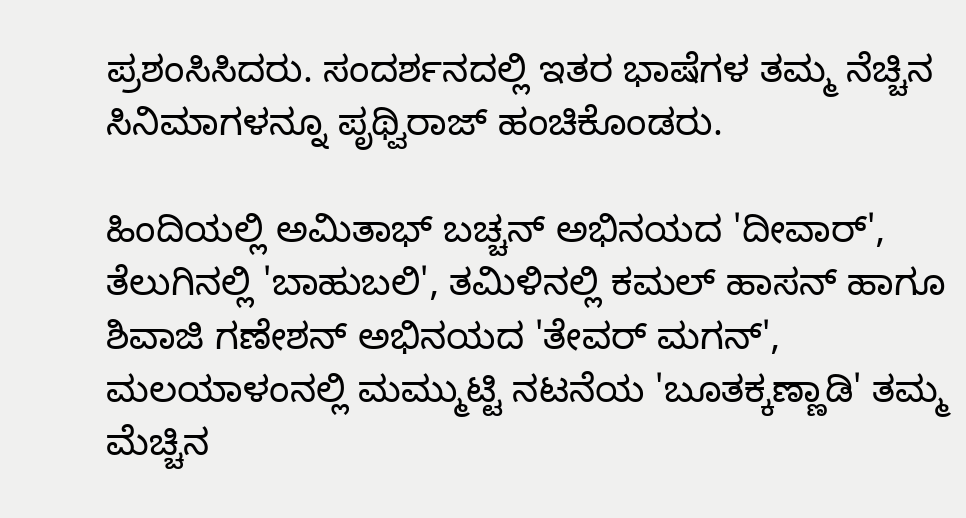ಪ್ರಶಂಸಿಸಿದರು. ಸಂದರ್ಶನದಲ್ಲಿ ಇತರ ಭಾಷೆಗಳ ತಮ್ಮ ನೆಚ್ಚಿನ ಸಿನಿಮಾಗಳನ್ನೂ ಪೃಥ್ವಿರಾಜ್ ಹಂಚಿಕೊಂಡರು.

ಹಿಂದಿಯಲ್ಲಿ ಅಮಿತಾಭ್ ಬಚ್ಚನ್ ಅಭಿನಯದ 'ದೀವಾರ್', ತೆಲುಗಿನಲ್ಲಿ 'ಬಾಹುಬಲಿ', ತಮಿಳಿನಲ್ಲಿ ಕಮಲ್ ಹಾಸನ್ ಹಾಗೂ ಶಿವಾಜಿ ಗಣೇಶನ್ ಅಭಿನಯದ 'ತೇವರ್ ಮಗನ್', ಮಲಯಾಳಂನಲ್ಲಿ ಮಮ್ಮುಟ್ಟಿ ನಟನೆಯ 'ಬೂತಕ್ಕಣ್ಣಾಡಿ' ತಮ್ಮ ಮೆಚ್ಚಿನ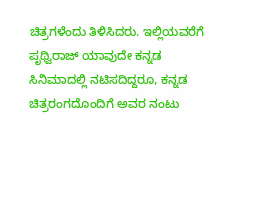ಚಿತ್ರಗಳೆಂದು ತಿಳಿಸಿದರು. ಇಲ್ಲಿಯವರೆಗೆ ಪೃಥ್ವಿರಾಜ್ ಯಾವುದೇ ಕನ್ನಡ ಸಿನಿಮಾದಲ್ಲಿ ನಟಿಸದಿದ್ದರೂ, ಕನ್ನಡ ಚಿತ್ರರಂಗದೊಂದಿಗೆ ಅವರ ನಂಟು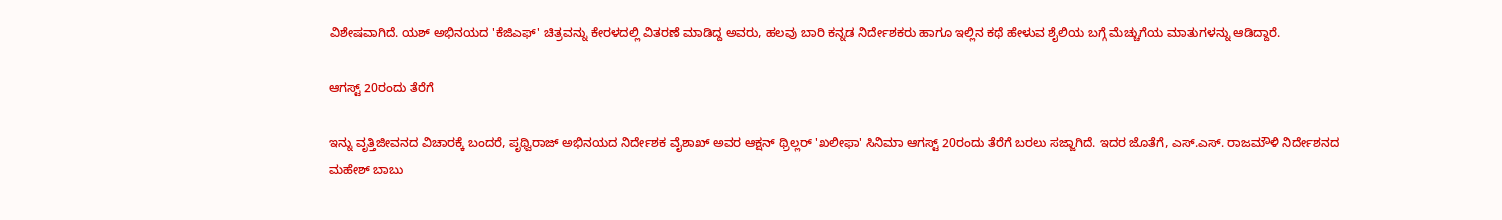ವಿಶೇಷವಾಗಿದೆ. ಯಶ್ ಅಭಿನಯದ 'ಕೆಜಿಎಫ್' ಚಿತ್ರವನ್ನು ಕೇರಳದಲ್ಲಿ ವಿತರಣೆ ಮಾಡಿದ್ದ ಅವರು, ಹಲವು ಬಾರಿ ಕನ್ನಡ ನಿರ್ದೇಶಕರು ಹಾಗೂ ಇಲ್ಲಿನ ಕಥೆ ಹೇಳುವ ಶೈಲಿಯ ಬಗ್ಗೆ ಮೆಚ್ಚುಗೆಯ ಮಾತುಗಳನ್ನು ಆಡಿದ್ದಾರೆ.

ಆಗಸ್ಟ್ 20ರಂದು ತೆರೆಗೆ

ಇನ್ನು ವೃತ್ತಿಜೀವನದ ವಿಚಾರಕ್ಕೆ ಬಂದರೆ, ಪೃಥ್ವಿರಾಜ್ ಅಭಿನಯದ ನಿರ್ದೇಶಕ ವೈಶಾಖ್ ಅವರ ಆಕ್ಷನ್ ಥ್ರಿಲ್ಲರ್ 'ಖಲೀಫಾ' ಸಿನಿಮಾ ಆಗಸ್ಟ್ 20ರಂದು ತೆರೆಗೆ ಬರಲು ಸಜ್ಜಾಗಿದೆ. ಇದರ ಜೊತೆಗೆ, ಎಸ್.ಎಸ್. ರಾಜಮೌಳಿ ನಿರ್ದೇಶನದ ಮಹೇಶ್ ಬಾಬು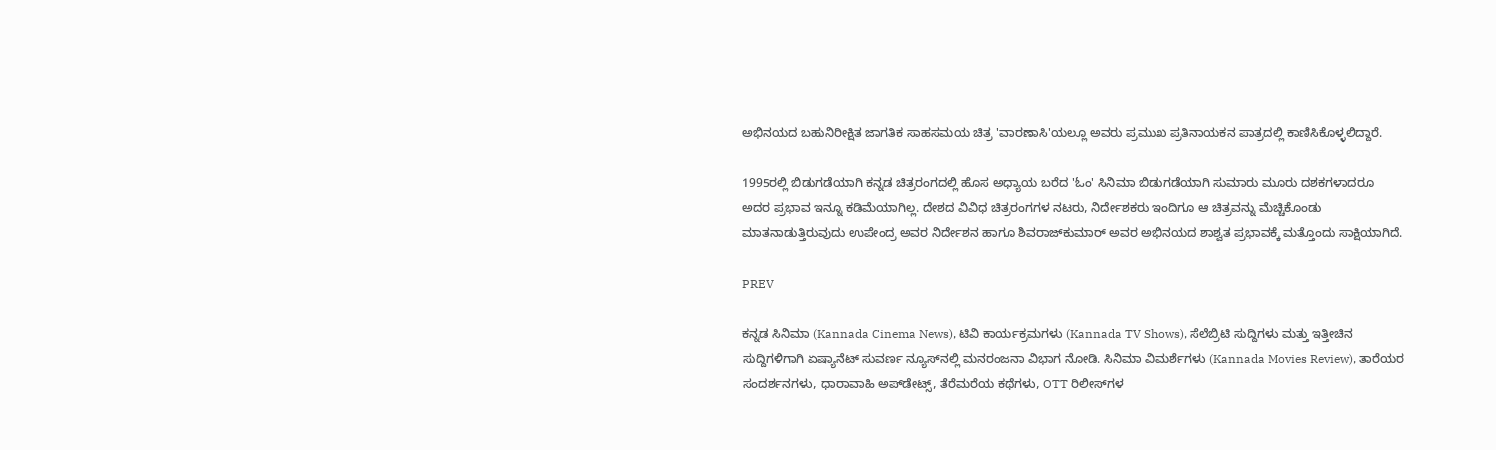ಅಭಿನಯದ ಬಹುನಿರೀಕ್ಷಿತ ಜಾಗತಿಕ ಸಾಹಸಮಯ ಚಿತ್ರ 'ವಾರಣಾಸಿ'ಯಲ್ಲೂ ಅವರು ಪ್ರಮುಖ ಪ್ರತಿನಾಯಕನ ಪಾತ್ರದಲ್ಲಿ ಕಾಣಿಸಿಕೊಳ್ಳಲಿದ್ದಾರೆ.

1995ರಲ್ಲಿ ಬಿಡುಗಡೆಯಾಗಿ ಕನ್ನಡ ಚಿತ್ರರಂಗದಲ್ಲಿ ಹೊಸ ಅಧ್ಯಾಯ ಬರೆದ 'ಓಂ' ಸಿನಿಮಾ ಬಿಡುಗಡೆಯಾಗಿ ಸುಮಾರು ಮೂರು ದಶಕಗಳಾದರೂ ಅದರ ಪ್ರಭಾವ ಇನ್ನೂ ಕಡಿಮೆಯಾಗಿಲ್ಲ. ದೇಶದ ವಿವಿಧ ಚಿತ್ರರಂಗಗಳ ನಟರು, ನಿರ್ದೇಶಕರು ಇಂದಿಗೂ ಆ ಚಿತ್ರವನ್ನು ಮೆಚ್ಚಿಕೊಂಡು ಮಾತನಾಡುತ್ತಿರುವುದು ಉಪೇಂದ್ರ ಅವರ ನಿರ್ದೇಶನ ಹಾಗೂ ಶಿವರಾಜ್‌ಕುಮಾರ್ ಅವರ ಅಭಿನಯದ ಶಾಶ್ವತ ಪ್ರಭಾವಕ್ಕೆ ಮತ್ತೊಂದು ಸಾಕ್ಷಿಯಾಗಿದೆ.

PREV

ಕನ್ನಡ ಸಿನಿಮಾ (Kannada Cinema News), ಟಿವಿ ಕಾರ್ಯಕ್ರಮಗಳು (Kannada TV Shows), ಸೆಲೆಬ್ರಿಟಿ ಸುದ್ದಿಗಳು ಮತ್ತು ಇತ್ತೀಚಿನ ಸುದ್ದಿಗಳಿಗಾಗಿ ಏಷ್ಯಾನೆಟ್ ಸುವರ್ಣ ನ್ಯೂಸ್‌ನಲ್ಲಿ ಮನರಂಜನಾ ವಿಭಾಗ ನೋಡಿ. ಸಿನಿಮಾ ವಿಮರ್ಶೆಗಳು (Kannada Movies Review), ತಾರೆಯರ ಸಂದರ್ಶನಗಳು, ಧಾರಾವಾಹಿ ಅಪ್‌ಡೇಟ್ಸ್‌, ತೆರೆಮರೆಯ ಕಥೆಗಳು, OTT ರಿಲೀಸ್‌ಗಳ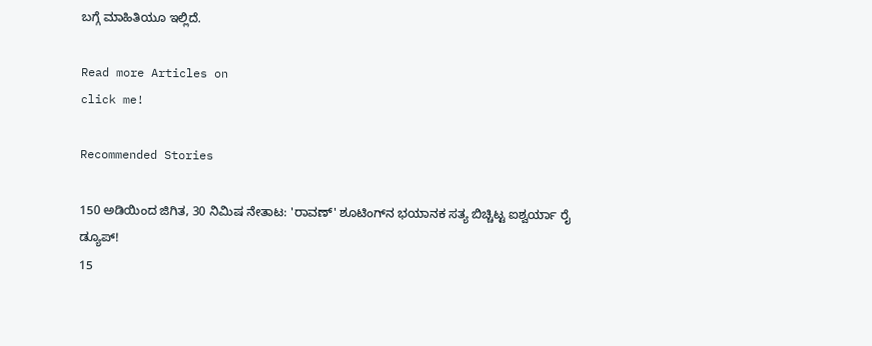ಬಗ್ಗೆ ಮಾಹಿತಿಯೂ ಇಲ್ಲಿದೆ.

Read more Articles on
click me!

Recommended Stories

150 ಅಡಿಯಿಂದ ಜಿಗಿತ, 30 ನಿಮಿಷ ನೇತಾಟ: 'ರಾವಣ್' ಶೂಟಿಂಗ್‌ನ ಭಯಾನಕ ಸತ್ಯ ಬಿಚ್ಚಿಟ್ಟ ಐಶ್ವರ್ಯಾ ರೈ ಡ್ಯೂಪ್!
15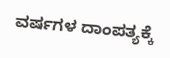ವರ್ಷಗಳ ದಾಂಪತ್ಯಕ್ಕೆ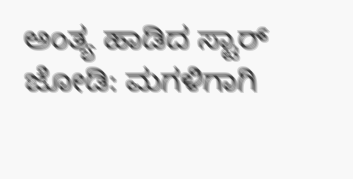ಅಂತ್ಯ ಹಾಡಿದ ಸ್ಟಾರ್ ಜೋಡಿ: ಮಗಳಿಗಾಗಿ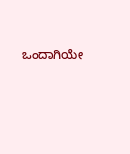ಒಂದಾಗಿಯೇ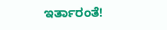ಇರ್ತಾರಂತೆ!